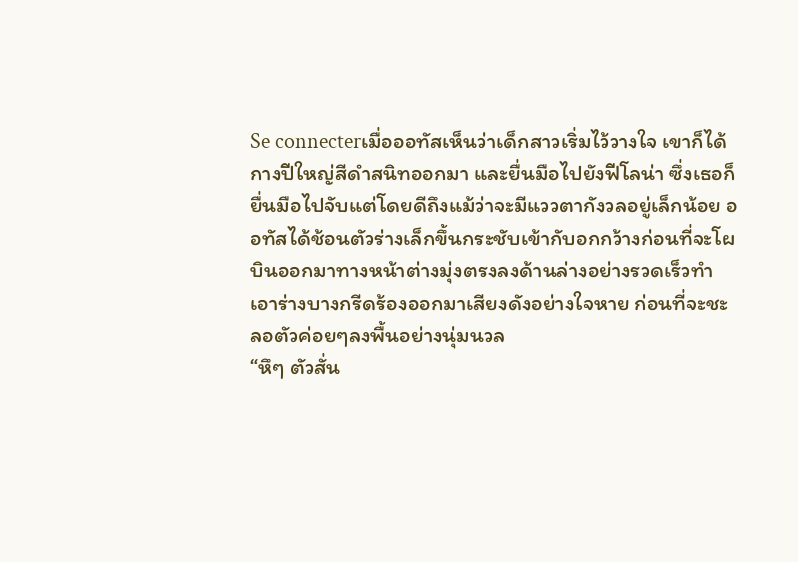Se connecterเมื่อออทัสเห็นว่าเด็กสาวเริ่มไว้วางใจ เขาก็ได้กางปีใหญ่สีดำสนิทออกมา และยื่นมือไปยังฟีโลน่า ซึ่งเธอก็ยื่นมือไปจับแต่โดยดีถึงแม้ว่าจะมีแววตากังวลอยู่เล็กน้อย ออทัสได้ช้อนตัวร่างเล็กขึ้นกระชับเข้ากับอกกว้างก่อนที่จะโผบินออกมาทางหน้าต่างมุ่งตรงลงด้านล่างอย่างรวดเร็วทำเอาร่างบางกรีดร้องออกมาเสียงดังอย่างใจหาย ก่อนที่จะชะลอตัวค่อยๆลงพื้นอย่างนุ่มนวล
“หึๆ ตัวสั่น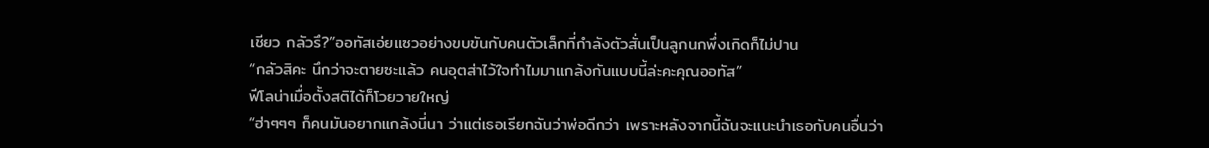เชียว กลัวรึ?”ออทัสเอ่ยแซวอย่างขบขันกับคนตัวเล็กที่กำลังตัวสั่นเป็นลูกนกพึ่งเกิดก็ไม่ปาน
“กลัวสิคะ นึกว่าจะตายซะแล้ว คนอุตส่าไว้ใจทำไมมาแกล้งกันแบบนี้ล่ะคะคุณออทัส”
ฟีโลน่าเมื่อตั้งสติได้ก็โวยวายใหญ่
“ฮ่าๆๆๆ ก็คนมันอยากแกล้งนี่นา ว่าแต่เธอเรียกฉันว่าพ่อดีกว่า เพราะหลังจากนี้ฉันจะแนะนำเธอกับคนอื่นว่า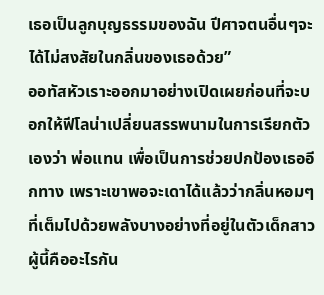เธอเป็นลูกบุญธรรมของฉัน ปีศาจตนอื่นๆจะได้ไม่สงสัยในกลิ่นของเธอด้วย”
ออทัสหัวเราะออกมาอย่างเปิดเผยก่อนที่จะบอกให้ฟีโลน่าเปลี่ยนสรรพนามในการเรียกตัวเองว่า พ่อแทน เพื่อเป็นการช่วยปกป้องเธออีกทาง เพราะเขาพอจะเดาได้แล้วว่ากลิ่นหอมๆ ที่เต็มไปด้วยพลังบางอย่างที่อยู่ในตัวเด็กสาวผู้นี้คืออะไรกัน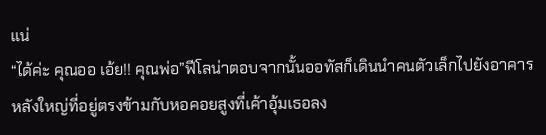แน่
“ได้ค่ะ คุณออ เอ้ย!! คุณพ่อ”ฟีโลน่าตอบจากนั้นออทัสก็เดินนำคนตัวเล็กไปยังอาคารหลังใหญ่ที่อยู่ตรงข้ามกับหอคอยสูงที่เค้าอุ้มเธอลง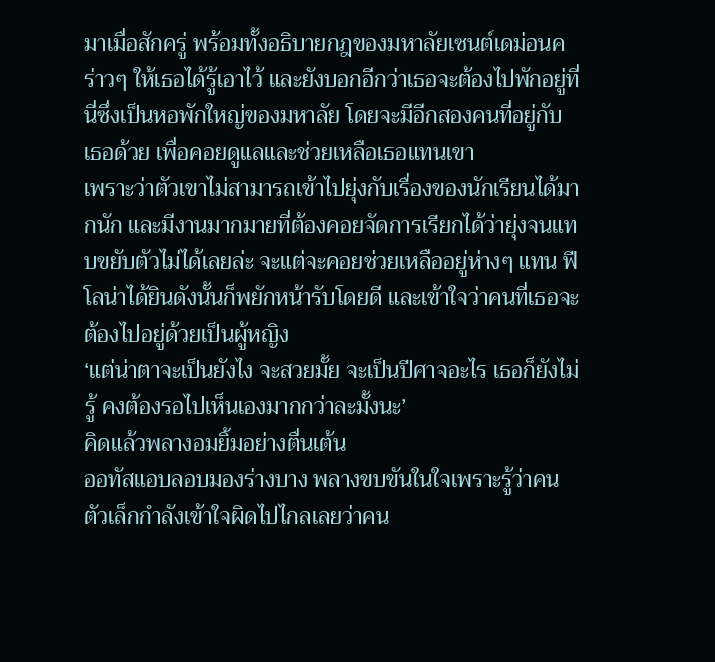มาเมื่อสักครู่ พร้อมทั้งอธิบายกฎของมหาลัยเซนต์เดม่อนคร่าวๆ ให้เธอได้รู้เอาไว้ และยังบอกอีกว่าเธอจะต้องไปพักอยู่ที่นี่ซึ่งเป็นหอพักใหญ่ของมหาลัย โดยจะมีอีกสองคนที่อยู่กับเธอด้วย เพื่อคอยดูแลและช่วยเหลือเธอแทนเขา
เพราะว่าตัวเขาไม่สามารถเข้าไปยุ่งกับเรื่องของนักเรียนได้มากนัก และมีงานมากมายที่ต้องคอยจัดการเรียกได้ว่ายุ่งจนแทบขยับตัวไม่ได้เลยล่ะ จะแต่จะคอยช่วยเหลืออยู่ห่างๆ แทน ฟีโลน่าได้ยินดังนั้นก็พยักหน้ารับโดยดี และเข้าใจว่าคนที่เธอจะต้องไปอยู่ด้วยเป็นผู้หญิง
‘แต่น่าตาจะเป็นยังไง จะสวยมั้ย จะเป็นปีศาจอะไร เธอก็ยังไม่รู้ คงต้องรอไปเห็นเองมากกว่าละมั้งนะ’
คิดแล้วพลางอมยิ้มอย่างตื่นเต้น
ออทัสแอบลอบมองร่างบาง พลางขบขันในใจเพราะรู้ว่าคนตัวเล็กกำลังเข้าใจผิดไปไกลเลยว่าคน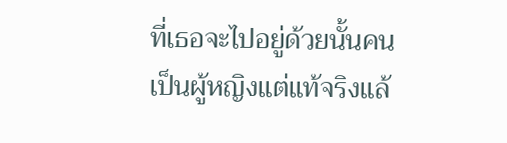ที่เธอจะไปอยู่ด้วยนั้นคนเป็นผู้หญิงแต่แท้จริงแล้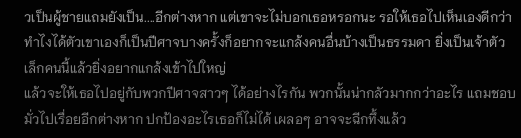วเป็นผู้ชายแถมยังเป็น....อีกต่างหาก แต่เขาจะไม่บอกเธอหรอกนะ รอให้เธอไปเห็นเองดีกว่า ทำไงได้ตัวเขาเองก็เป็นปีศาจบางครั้งก็อยากจะแกล้งคนอื่นบ้างเป็นธรรมดา ยิ่งเป็นเจ้าตัวเล็กคนนี้แล้วยิ่งอยากแกล้งเข้าไปใหญ่
แล้วจะให้เธอไปอยู่กับพวกปีศาจสาวๆ ได้อย่างไรกัน พวกนั้นน่ากลัวมากกว่าอะไร แถมชอบมั่วไปเรื่อยอีกต่างหาก ปกป้องอะไรเธอก็ไม่ได้ เผลอๆ อาจจะฉีกทึ้งแล้ว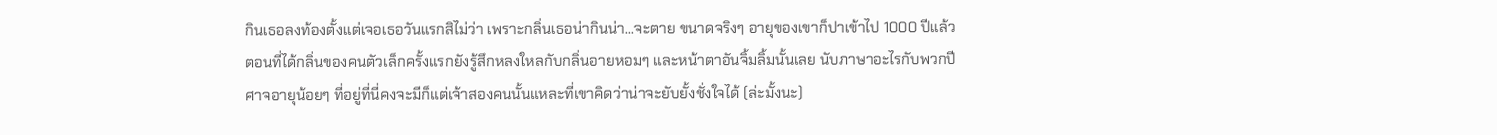กินเธอลงท้องตั้งแต่เจอเธอวันแรกสิไม่ว่า เพราะกลิ่นเธอน่ากินน่า...จะตาย ขนาดจริงๆ อายุของเขาก็ปาเข้าไป 1000 ปีแล้ว
ตอนที่ได้กลิ่นของคนตัวเล็กครั้งแรกยังรู้สึกหลงใหลกับกลิ่นอายหอมๆ และหน้าตาอันจิ้มลิ้มนั้นเลย นับภาษาอะไรกับพวกปีศาจอายุน้อยๆ ที่อยู่ที่นี่คงจะมีก็แต่เจ้าสองคนนั้นแหละที่เขาคิดว่าน่าจะยับยั้งชั่งใจได้ (ล่ะมั้งนะ)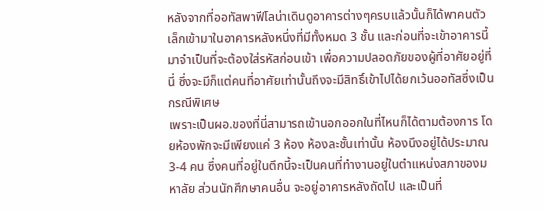หลังจากที่ออทัสพาฟีโลน่าเดินดูอาคารต่างๆครบแล้วนั้นก็ได้พาคนตัวเล็กเข้ามาในอาคารหลังหนึ่งที่มีทั้งหมด 3 ชั้น และก่อนที่จะเข้าอาคารนี้มาจำเป็นที่จะต้องใส่รหัสก่อนเข้า เพื่อความปลอดภัยของผู้ที่อาศัยอยู่ที่นี่ ซึ่งจะมีก็แต่คนที่อาศัยเท่านั้นถึงจะมีสิทธิ์เข้าไปได้ยกเว้นออทัสซึ่งเป็นกรณีพิเศษ
เพราะเป็นผอ.ของที่นี่สามารถเข้านอกออกในที่ไหนก็ได้ตามต้องการ โดยห้องพักจะมีเพียงแค่ 3 ห้อง ห้องละชั้นเท่านั้น ห้องนึงอยู่ได้ประมาณ 3-4 คน ซึ่งคนที่อยู่ในตึกนี้จะเป็นคนที่ทำงานอยู่ในตำแหน่งสภาของมหาลัย ส่วนนักศึกษาคนอื่น จะอยู่อาคารหลังถัดไป และเป็นที่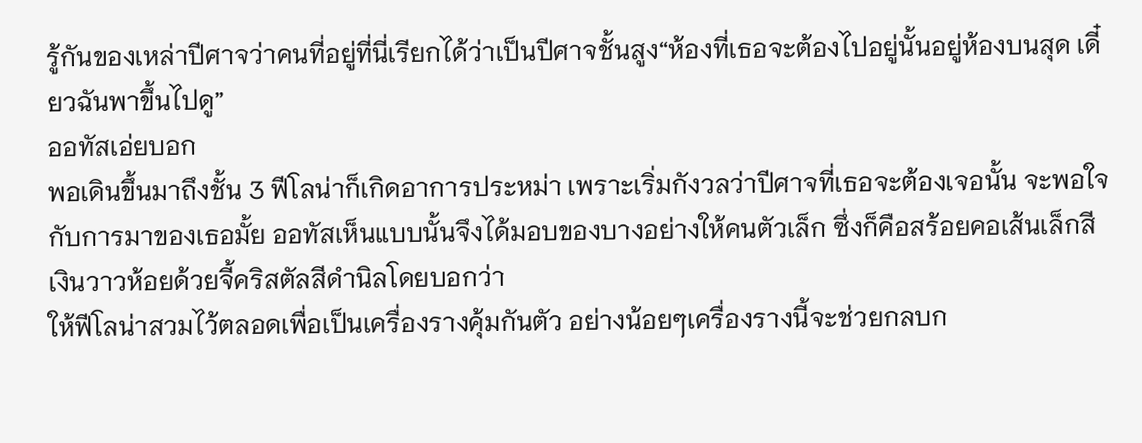รู้กันของเหล่าปีศาจว่าคนที่อยู่ที่นี่เรียกได้ว่าเป็นปีศาจชั้นสูง“ห้องที่เธอจะต้องไปอยู่นั้นอยู่ห้องบนสุด เดี๋ยวฉันพาขึ้นไปดู”
ออทัสเอ่ยบอก
พอเดินขึ้นมาถึงชั้น 3 ฟีโลน่าก็เกิดอาการประหม่า เพราะเริ่มกังวลว่าปีศาจที่เธอจะต้องเจอนั้น จะพอใจกับการมาของเธอมั้ย ออทัสเห็นแบบนั้นจึงได้มอบของบางอย่างให้คนตัวเล็ก ซึ่งก็คือสร้อยคอเส้นเล็กสีเงินวาวห้อยด้วยจี้คริสตัลสีดำนิลโดยบอกว่า
ให้ฟีโลน่าสวมไว้ตลอดเพื่อเป็นเครื่องรางคุ้มกันตัว อย่างน้อยๆเครื่องรางนี้จะช่วยกลบก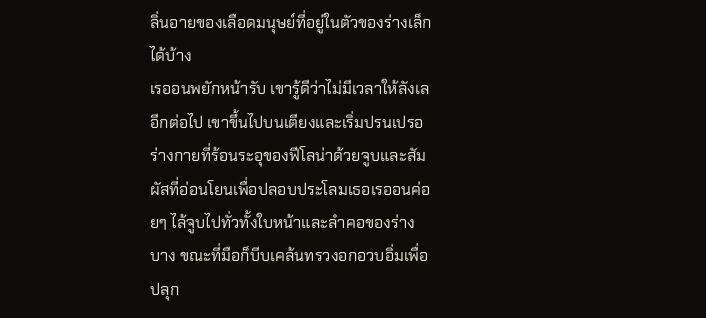ลิ่นอายของเลือดมนุษย์ที่อยู่ในตัวของร่างเล็กได้บ้าง
เรออนพยักหน้ารับ เขารู้ดีว่าไม่มีเวลาให้ลังเลอีกต่อไป เขาขึ้นไปบนเตียงและเริ่มปรนเปรอร่างกายที่ร้อนระอุของฟีโลน่าด้วยจูบและสัมผัสที่อ่อนโยนเพื่อปลอบประโลมเธอเรออนค่อยๆ ไล้จูบไปทั่วทั้งใบหน้าและลำคอของร่างบาง ขณะที่มือก็บีบเคล้นทรวงอกอวบอิ่มเพื่อปลุก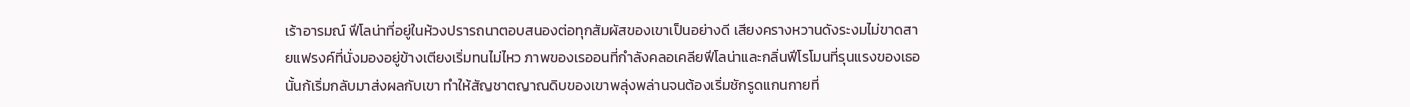เร้าอารมณ์ ฟีโลน่าที่อยู่ในห้วงปรารถนาตอบสนองต่อทุกสัมผัสของเขาเป็นอย่างดี เสียงครางหวานดังระงมไม่ขาดสายแฟรงค์ที่นั่งมองอยู่ข้างเตียงเริ่มทนไม่ไหว ภาพของเรออนที่กำลังคลอเคลียฟีโลน่าและกลิ่นฟีโรโมนที่รุนแรงของเธอนั้นก้เริ่มกลับมาส่งผลกับเขา ทำให้สัญชาตญาณดิบของเขาพลุ่งพล่านจนต้องเริ่มชักรูดแกนกายที่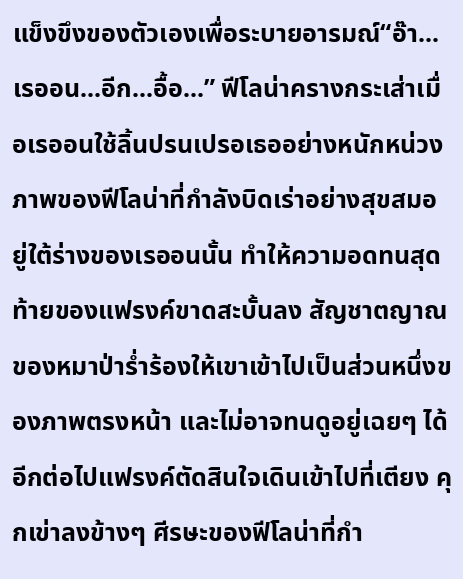แข็งขึงของตัวเองเพื่อระบายอารมณ์“อ๊า...เรออน...อีก...อื้อ...” ฟีโลน่าครางกระเส่าเมื่อเรออนใช้ลิ้นปรนเปรอเธออย่างหนักหน่วงภาพของฟีโลน่าที่กำลังบิดเร่าอย่างสุขสมอยู่ใต้ร่างของเรออนนั้น ทำให้ความอดทนสุดท้ายของแฟรงค์ขาดสะบั้นลง สัญชาตญาณของหมาป่าร่ำร้องให้เขาเข้าไปเป็นส่วนหนึ่งของภาพตรงหน้า และไม่อาจทนดูอยู่เฉยๆ ได้อีกต่อไปแฟรงค์ตัดสินใจเดินเข้าไปที่เตียง คุกเข่าลงข้างๆ ศีรษะของฟีโลน่าที่กำ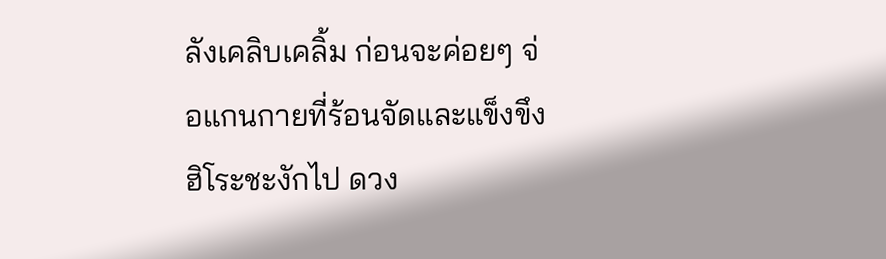ลังเคลิบเคลิ้ม ก่อนจะค่อยๆ จ่อแกนกายที่ร้อนจัดและแข็งขึง
ฮิโระชะงักไป ดวง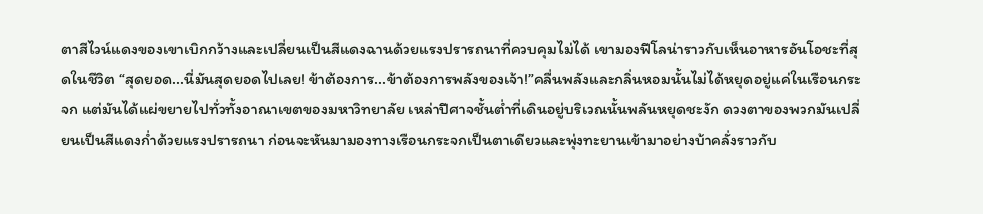ตาสีไวน์แดงของเขาเบิกกว้างและเปลี่ยนเป็นสีแดงฉานด้วยแรงปรารถนาที่ควบคุมไม่ได้ เขามองฟีโลน่าราวกับเห็นอาหารอันโอชะที่สุดในชีวิต “สุดยอด...นี่มันสุดยอดไปเลย! ข้าต้องการ...ข้าต้องการพลังของเจ้า!”คลื่นพลังและกลิ่นหอมนั้นไม่ได้หยุดอยู่แค่ในเรือนกระจก แต่มันได้แผ่ขยายไปทั่วทั้งอาณาเขตของมหาวิทยาลัย เหล่าปีศาจชั้นต่ำที่เดินอยู่บริเวณนั้นพลันหยุดชะงัก ดวงตาของพวกมันเปลี่ยนเป็นสีแดงก่ำด้วยแรงปรารถนา ก่อนจะหันมามองทางเรือนกระจกเป็นตาเดียวและพุ่งทะยานเข้ามาอย่างบ้าคลั่งราวกับ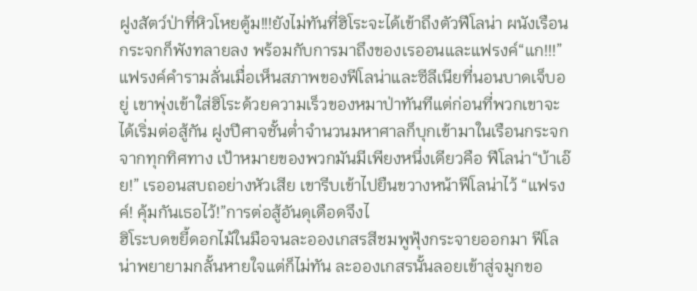ฝูงสัตว์ป่าที่หิวโหยตู้ม!!!ยังไม่ทันที่ฮิโระจะได้เข้าถึงตัวฟีโลน่า ผนังเรือนกระจกก็พังทลายลง พร้อมกับการมาถึงของเรออนและแฟรงค์“แก!!!” แฟรงค์คำรามลั่นเมื่อเห็นสภาพของฟีโลน่าและซีลีเนียที่นอนบาดเจ็บอยู่ เขาพุ่งเข้าใส่ฮิโระด้วยความเร็วของหมาป่าทันทีแต่ก่อนที่พวกเขาจะได้เริ่มต่อสู้กัน ฝูงปีศาจชั้นต่ำจำนวนมหาศาลก็บุกเข้ามาในเรือนกระจกจากทุกทิศทาง เป้าหมายของพวกมันมีเพียงหนึ่งเดียวคือ ฟีโลน่า“บ้าเอ๊ย!” เรออนสบถอย่างหัวเสีย เขารีบเข้าไปยืนขวางหน้าฟีโลน่าไว้ “แฟรงค์! คุ้มกันเธอไว้!”การต่อสู้อันดุเดือดจึงไ
ฮิโระบดขยี้ดอกไม้ในมือจนละอองเกสรสีชมพูฟุ้งกระจายออกมา ฟีโลน่าพยายามกลั้นหายใจแต่ก็ไม่ทัน ละอองเกสรนั้นลอยเข้าสู่จมูกขอ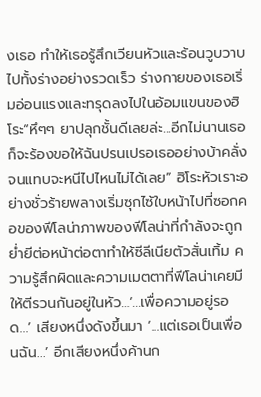งเธอ ทำให้เธอรู้สึกเวียนหัวและร้อนวูบวาบไปทั้งร่างอย่างรวดเร็ว ร่างกายของเธอเริ่มอ่อนแรงและทรุดลงไปในอ้อมแขนของฮิโระ“หึๆๆ ยาปลุกชั้นดีเลยล่ะ...อีกไม่นานเธอก็จะร้องขอให้ฉันปรนเปรอเธออย่างบ้าคลั่งจนแทบจะหนีไปไหนไม่ได้เลย” ฮิโระหัวเราะอย่างชั่วร้ายพลางเริ่มซุกไซ้ใบหน้าไปที่ซอกคอของฟีโลน่าภาพของฟีโลน่าที่กำลังจะถูกย่ำยีต่อหน้าต่อตาทำให้ซีลีเนียตัวสั่นเทิ้ม ความรู้สึกผิดและความเมตตาที่ฟีโลน่าเคยมีให้ตีรวนกันอยู่ในหัว…‘...เพื่อความอยู่รอด...’ เสียงหนึ่งดังขึ้นมา ‘...แต่เธอเป็นเพื่อนฉัน...’ อีกเสียงหนึ่งค้านก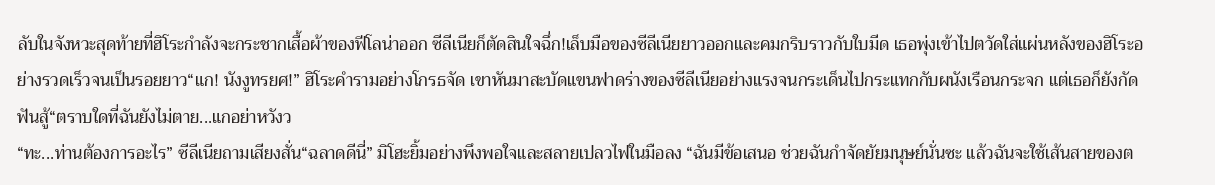ลับในจังหวะสุดท้ายที่ฮิโระกำลังจะกระชากเสื้อผ้าของฟีโลน่าออก ซีลีเนียก็ตัดสินใจฉึ่ก!เล็บมือของซีลีเนียยาวออกและคมกริบราวกับใบมีด เธอพุ่งเข้าไปตวัดใส่แผ่นหลังของฮิโระอย่างรวดเร็วจนเป็นรอยยาว“แก! นังงูทรยศ!” ฮิโระคำรามอย่างโกรธจัด เขาหันมาสะบัดแขนฟาดร่างของซีลีเนียอย่างแรงจนกระเด็นไปกระแทกกับผนังเรือนกระจก แต่เธอก็ยังกัดฟันสู้“ตราบใดที่ฉันยังไม่ตาย...แกอย่าหวังว
“ทะ...ท่านต้องการอะไร” ซีลีเนียถามเสียงสั่น“ฉลาดดีนี่” มิโฮะยิ้มอย่างพึงพอใจและสลายเปลวไฟในมือลง “ฉันมีข้อเสนอ ช่วยฉันกำจัดยัยมนุษย์นั่นซะ แล้วฉันจะใช้เส้นสายของต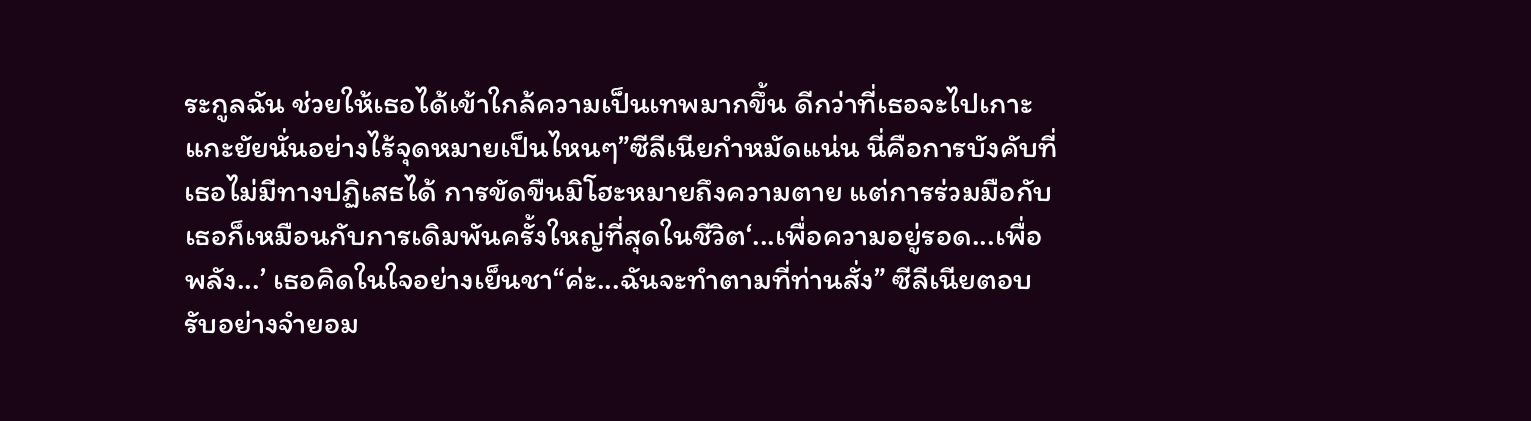ระกูลฉัน ช่วยให้เธอได้เข้าใกล้ความเป็นเทพมากขึ้น ดีกว่าที่เธอจะไปเกาะแกะยัยนั่นอย่างไร้จุดหมายเป็นไหนๆ”ซีลีเนียกำหมัดแน่น นี่คือการบังคับที่เธอไม่มีทางปฏิเสธได้ การขัดขืนมิโฮะหมายถึงความตาย แต่การร่วมมือกับเธอก็เหมือนกับการเดิมพันครั้งใหญ่ที่สุดในชีวิต‘...เพื่อความอยู่รอด...เพื่อพลัง...’ เธอคิดในใจอย่างเย็นชา“ค่ะ...ฉันจะทำตามที่ท่านสั่ง” ซีลีเนียตอบรับอย่างจำยอม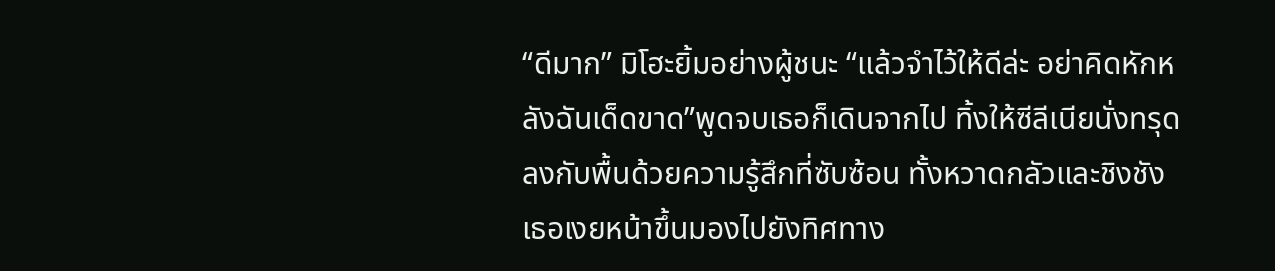“ดีมาก” มิโฮะยิ้มอย่างผู้ชนะ “แล้วจำไว้ให้ดีล่ะ อย่าคิดหักหลังฉันเด็ดขาด”พูดจบเธอก็เดินจากไป ทิ้งให้ซีลีเนียนั่งทรุดลงกับพื้นด้วยความรู้สึกที่ซับซ้อน ทั้งหวาดกลัวและชิงชัง เธอเงยหน้าขึ้นมองไปยังทิศทาง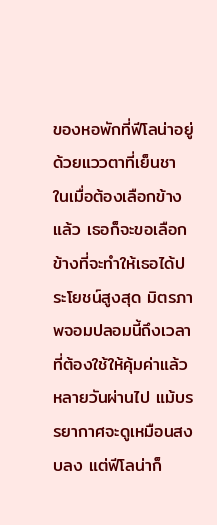ของหอพักที่ฟีโลน่าอยู่ด้วยแววตาที่เย็นชา ในเมื่อต้องเลือกข้างแล้ว เธอก็จะขอเลือกข้างที่จะทำให้เธอได้ประโยชน์สูงสุด มิตรภาพจอมปลอมนี้ถึงเวลาที่ต้องใช้ให้คุ้มค่าแล้วหลายวันผ่านไป แม้บรรยากาศจะดูเหมือนสงบลง แต่ฟีโลน่าก็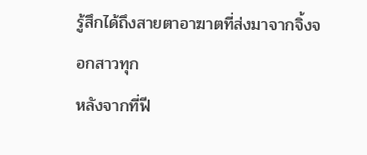รู้สึกได้ถึงสายตาอาฆาตที่ส่งมาจากจิ้งจอกสาวทุก
หลังจากที่ฟี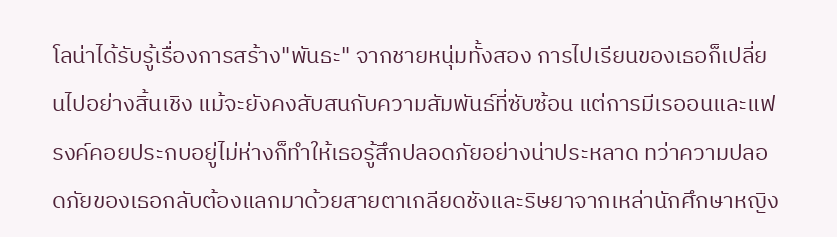โลน่าได้รับรู้เรื่องการสร้าง"พันธะ" จากชายหนุ่มทั้งสอง การไปเรียนของเธอก็เปลี่ยนไปอย่างสิ้นเชิง แม้จะยังคงสับสนกับความสัมพันธ์ที่ซับซ้อน แต่การมีเรออนและแฟรงค์คอยประกบอยู่ไม่ห่างก็ทำให้เธอรู้สึกปลอดภัยอย่างน่าประหลาด ทว่าความปลอดภัยของเธอกลับต้องแลกมาด้วยสายตาเกลียดชังและริษยาจากเหล่านักศึกษาหญิง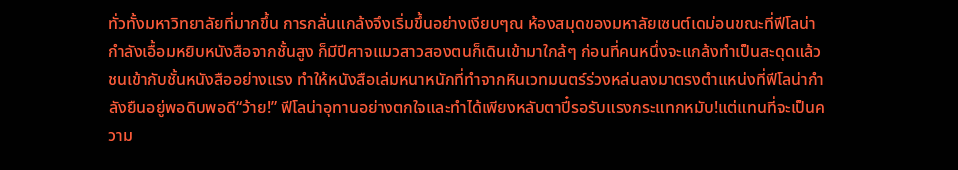ทั่วทั้งมหาวิทยาลัยที่มากขึ้น การกลั่นแกล้งจึงเริ่มขึ้นอย่างเงียบๆณ ห้องสมุดของมหาลัยเซนต์เดม่อนขณะที่ฟีโลน่ากำลังเอื้อมหยิบหนังสือจากชั้นสูง ก็มีปีศาจแมวสาวสองตนก็เดินเข้ามาใกล้ๆ ก่อนที่คนหนึ่งจะแกล้งทำเป็นสะดุดแล้วชนเข้ากับชั้นหนังสืออย่างแรง ทำให้หนังสือเล่มหนาหนักที่ทำจากหินเวทมนตร์ร่วงหล่นลงมาตรงตำแหน่งที่ฟีโลน่ากำลังยืนอยู่พอดิบพอดี“ว้าย!” ฟีโลน่าอุทานอย่างตกใจและทำได้เพียงหลับตาปี๋รอรับแรงกระแทกหมับ!แต่แทนที่จะเป็นความ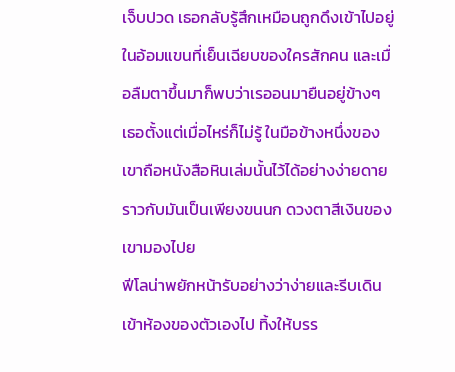เจ็บปวด เธอกลับรู้สึกเหมือนถูกดึงเข้าไปอยู่ในอ้อมแขนที่เย็นเฉียบของใครสักคน และเมื่อลืมตาขึ้นมาก็พบว่าเรออนมายืนอยู่ข้างๆ เธอตั้งแต่เมื่อไหร่ก็ไม่รู้ ในมือข้างหนึ่งของเขาถือหนังสือหินเล่มนั้นไว้ได้อย่างง่ายดายราวกับมันเป็นเพียงขนนก ดวงตาสีเงินของเขามองไปย
ฟีโลน่าพยักหน้ารับอย่างว่าง่ายและรีบเดินเข้าห้องของตัวเองไป ทิ้งให้บรร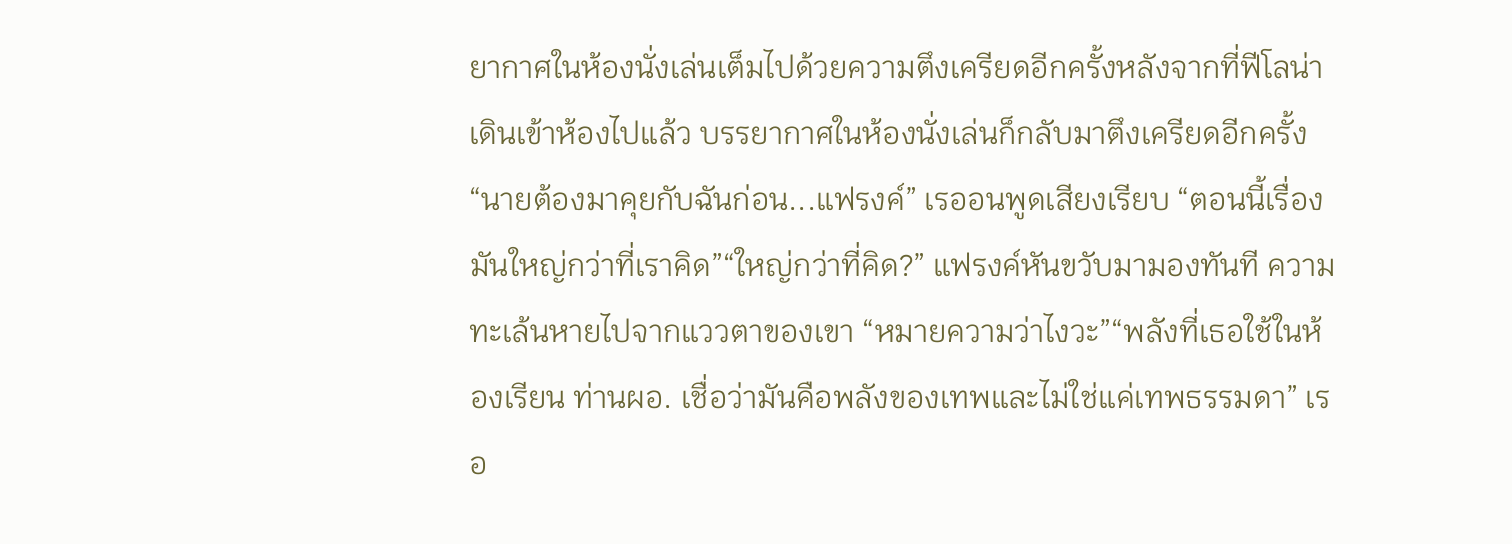ยากาศในห้องนั่งเล่นเต็มไปด้วยความตึงเครียดอีกครั้งหลังจากที่ฟีโลน่าเดินเข้าห้องไปแล้ว บรรยากาศในห้องนั่งเล่นก็กลับมาตึงเครียดอีกครั้ง“นายต้องมาคุยกับฉันก่อน...แฟรงค์” เรออนพูดเสียงเรียบ “ตอนนี้เรื่องมันใหญ่กว่าที่เราคิด”“ใหญ่กว่าที่คิด?” แฟรงค์หันขวับมามองทันที ความทะเล้นหายไปจากแววตาของเขา “หมายความว่าไงวะ”“พลังที่เธอใช้ในห้องเรียน ท่านผอ. เชื่อว่ามันคือพลังของเทพและไม่ใช่แค่เทพธรรมดา” เรอ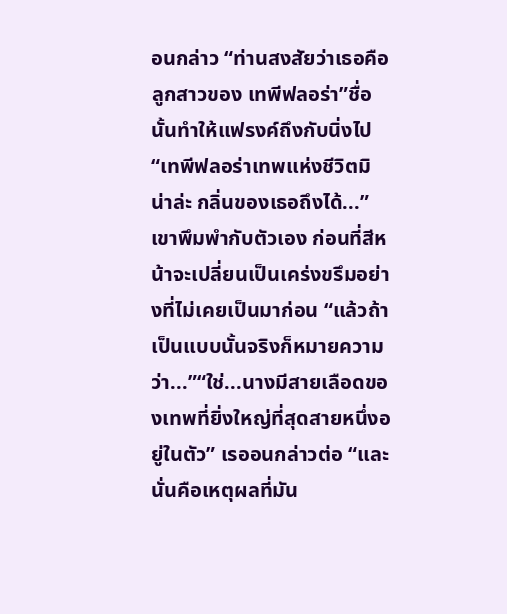อนกล่าว “ท่านสงสัยว่าเธอคือลูกสาวของ เทพีฟลอร่า”ชื่อนั้นทำให้แฟรงค์ถึงกับนิ่งไป “เทพีฟลอร่าเทพแห่งชีวิตมิน่าล่ะ กลิ่นของเธอถึงได้...” เขาพึมพำกับตัวเอง ก่อนที่สีหน้าจะเปลี่ยนเป็นเคร่งขรึมอย่างที่ไม่เคยเป็นมาก่อน “แล้วถ้าเป็นแบบนั้นจริงก็หมายความว่า...”“ใช่...นางมีสายเลือดของเทพที่ยิ่งใหญ่ที่สุดสายหนึ่งอยู่ในตัว” เรออนกล่าวต่อ “และนั่นคือเหตุผลที่มัน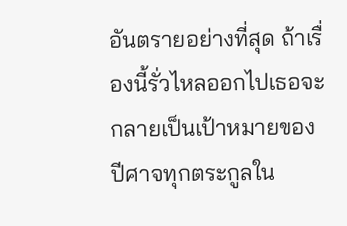อันตรายอย่างที่สุด ถ้าเรื่องนี้รั่วไหลออกไปเธอจะกลายเป็นเป้าหมายของปีศาจทุกตระกูลใน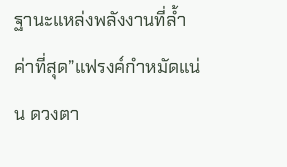ฐานะแหล่งพลังงานที่ล้ำค่าที่สุด”แฟรงค์กำหมัดแน่น ดวงตา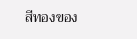สีทองของ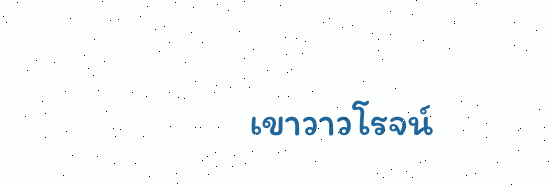เขาวาวโรจน์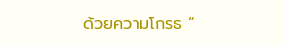ด้วยความโกรธ “